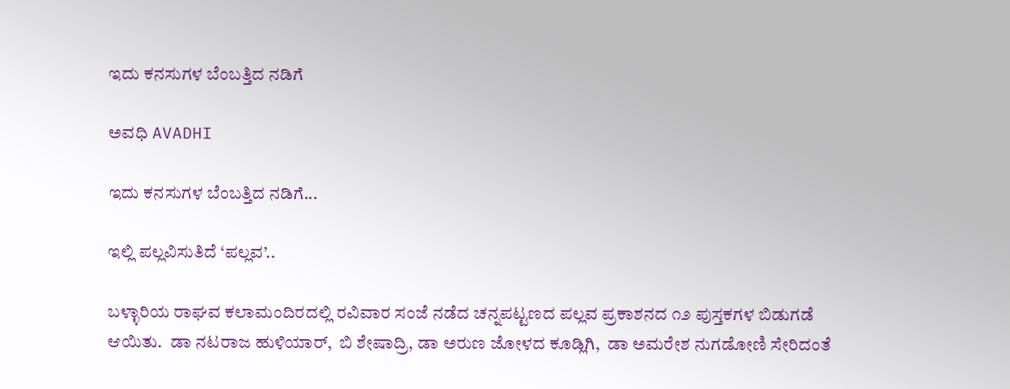ಇದು ಕನಸುಗಳ ಬೆಂಬತ್ತಿದ ನಡಿಗೆ‍

ಅವಧಿ AVADHI

ಇದು ಕನಸುಗಳ ಬೆಂಬತ್ತಿದ ನಡಿಗೆ...

ಇಲ್ಲಿ ಪಲ್ಲವಿಸುತಿದೆ ‘ಪಲ್ಲವ’..

ಬಳ್ಳಾರಿಯ ರಾಘವ ಕಲಾಮಂದಿರದಲ್ಲಿ ರವಿವಾರ ಸಂಜೆ ನಡೆದ ಚನ್ನಪಟ್ಟಣದ ಪಲ್ಲವ ಪ್ರಕಾಶನದ ೧೨ ಪುಸ್ತಕಗಳ ಬಿಡುಗಡೆ ಆಯಿತು.  ಡಾ ನಟರಾಜ ಹುಳಿಯಾರ್,  ಬಿ ಶೇಷಾದ್ರಿ, ಡಾ ಅರುಣ ಜೋಳದ ಕೂಡ್ಲಿಗಿ,  ಡಾ ಅಮರೇಶ ನುಗಡೋಣಿ ಸೇರಿದಂತೆ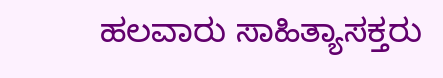ಹಲವಾರು ಸಾಹಿತ್ಯಾಸಕ್ತರು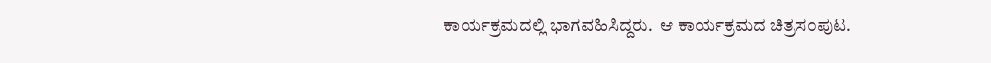ಕಾರ್ಯಕ್ರಮದಲ್ಲಿ ಭಾಗವಹಿಸಿದ್ದರು.  ಆ ಕಾರ್ಯಕ್ರಮದ ಚಿತ್ರಸ೦ಪುಟ.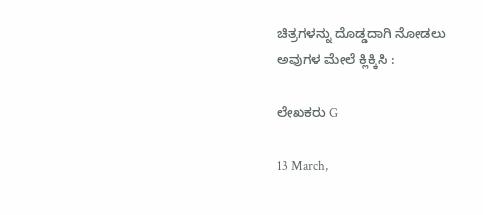ಚಿತ್ರಗಳನ್ನು ದೊಡ್ಡದಾಗಿ ನೋಡಲು ಅವುಗಳ ಮೇಲೆ ಕ್ಲಿಕ್ಕಿಸಿ :

ಲೇಖಕರು G

13 March,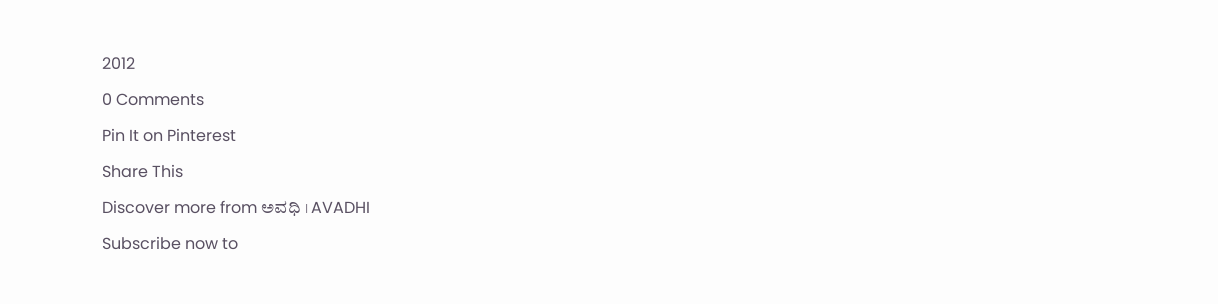2012

0 Comments

Pin It on Pinterest

Share This

Discover more from ಅವಧಿ । AVADHI

Subscribe now to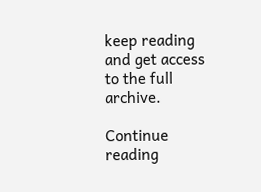keep reading and get access to the full archive.

Continue reading